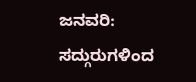ಜನವರಿ: ಸದ್ಗುರುಗಳಿಂದ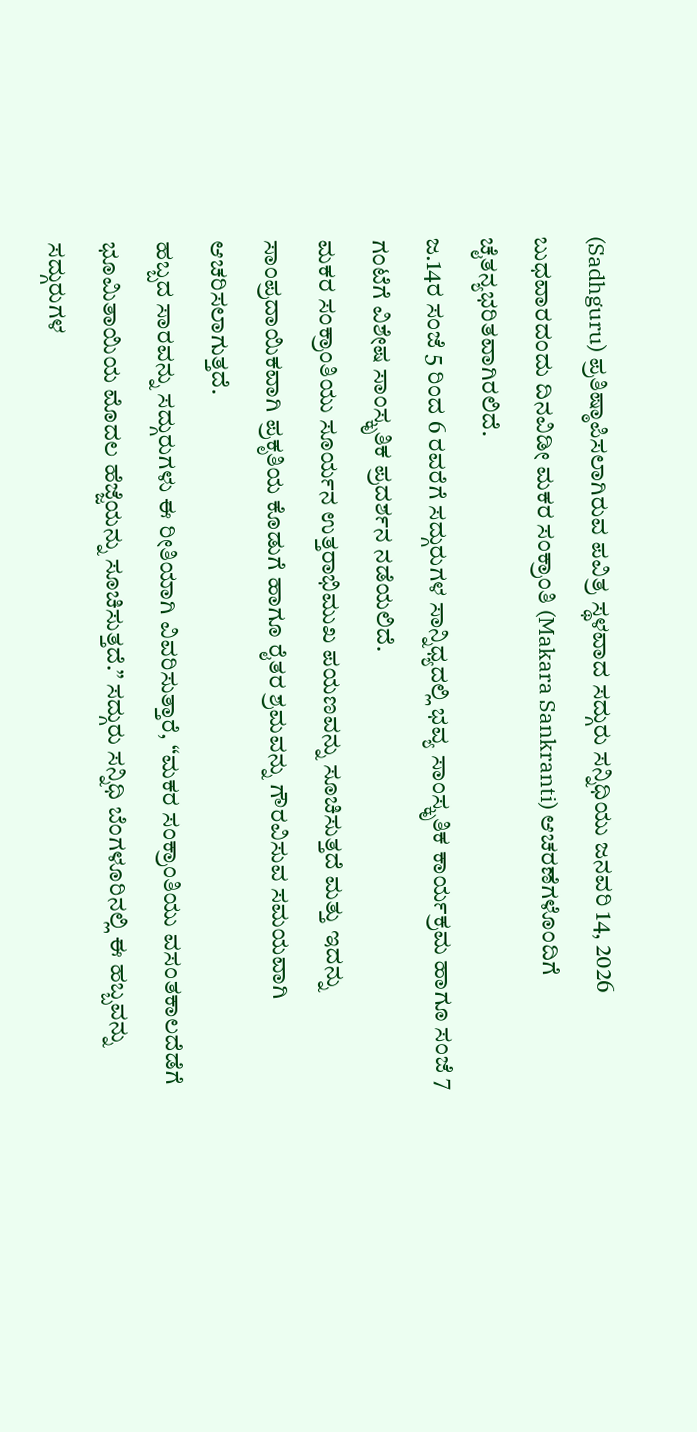(Sadhguru) ಪ್ರತಿಷ್ಠಾಪಿಸಲಾಗಿರುವ ಪವಿತ್ರ ಸ್ಥಳವಾದ ಸದ್ಗುರು ಸನ್ನಿಧಿಯು ಜನವರಿ 14, 2026 ಬುಧವಾರದಂದು ದಿನವಿಡೀ ಮಕರ ಸಂಕ್ರಾಂತಿ (Makara Sankranti) ಆಚರಣೆಗಳೊಂದಿಗೆ ಚೈತನ್ಯಭರಿತವಾಗಿರಲಿದೆ.
ಜ.14ರ ಸಂಜೆ 5 ರಿಂದ 6 ರವರೆಗೆ ಸದ್ಗುರುಗಳ ಸಾನ್ನಿಧ್ಯದಲ್ಲಿ ಭವ್ಯ ಸಾಂಸ್ಕೃತಿಕ ಕಾರ್ಯಕ್ರಮ ಹಾಗೂ ಸಂಜೆ 7 ಗಂಟೆಗೆ ವಿಶೇಷ ಸಾಂಸ್ಕೃತಿಕ ಪ್ರದರ್ಶನ ನಡೆಯಲಿದೆ.
ಮಕರ ಸಂಕ್ರಾಂತಿಯು ಸೂರ್ಯನ ಉತ್ತರಾಭಿಮುಖ ಪಯಣವನ್ನು ಸೂಚಿಸುತ್ತದೆ ಮತ್ತು ಇದನ್ನು ಸಾಂಪ್ರದಾಯಿಕವಾಗಿ ಪ್ರಕೃತಿಯ ಕೊಡುಗೆ ಹಾಗೂ ರೈತರ ಶ್ರಮವನ್ನು ಗೌರವಿಸುವ ಸಮಯವಾಗಿ ಆಚರಿಸಲಾಗುತ್ತದೆ.
ಹಬ್ಬದ ಸಾರವನ್ನು ಸದ್ಗುರುಗಳು ಈ ರೀತಿಯಾಗಿ ವಿವರಿಸುತ್ತಾರೆ, “ಮಕರ ಸಂಕ್ರಾಂತಿಯು ವಸಂತಕಾಲದೆಡೆಗೆ ಭೂಮಿತಾಯಿಯ ಮೊದಲ ಹೆಜ್ಜೆಯನ್ನು ಸೂಚಿಸುತ್ತದೆ.” ಸದ್ಗುರು ಸನ್ನಿಧಿ ಬೆಂಗಳೂರಿನಲ್ಲಿ ಈ ಹಬ್ಬವನ್ನು ಸದ್ಗುರುಗಳ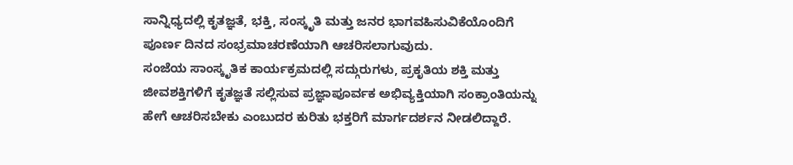ಸಾನ್ನಿಧ್ಯದಲ್ಲಿ ಕೃತಜ್ಞತೆ, ಭಕ್ತಿ, ಸಂಸ್ಕೃತಿ ಮತ್ತು ಜನರ ಭಾಗವಹಿಸುವಿಕೆಯೊಂದಿಗೆ ಪೂರ್ಣ ದಿನದ ಸಂಭ್ರಮಾಚರಣೆಯಾಗಿ ಆಚರಿಸಲಾಗುವುದು.
ಸಂಜೆಯ ಸಾಂಸ್ಕೃತಿಕ ಕಾರ್ಯಕ್ರಮದಲ್ಲಿ ಸದ್ಗುರುಗಳು, ಪ್ರಕೃತಿಯ ಶಕ್ತಿ ಮತ್ತು ಜೀವಶಕ್ತಿಗಳಿಗೆ ಕೃತಜ್ಞತೆ ಸಲ್ಲಿಸುವ ಪ್ರಜ್ಞಾಪೂರ್ವಕ ಅಭಿವ್ಯಕ್ತಿಯಾಗಿ ಸಂಕ್ರಾಂತಿಯನ್ನು ಹೇಗೆ ಆಚರಿಸಬೇಕು ಎಂಬುದರ ಕುರಿತು ಭಕ್ತರಿಗೆ ಮಾರ್ಗದರ್ಶನ ನೀಡಲಿದ್ದಾರೆ.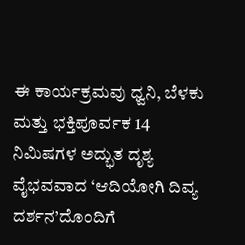ಈ ಕಾರ್ಯಕ್ರಮವು ಧ್ವನಿ, ಬೆಳಕು ಮತ್ತು ಭಕ್ತಿಪೂರ್ವಕ 14 ನಿಮಿಷಗಳ ಅದ್ಭುತ ದೃಶ್ಯ ವೈಭವವಾದ ‘ಆದಿಯೋಗಿ ದಿವ್ಯ ದರ್ಶನ’ದೊಂದಿಗೆ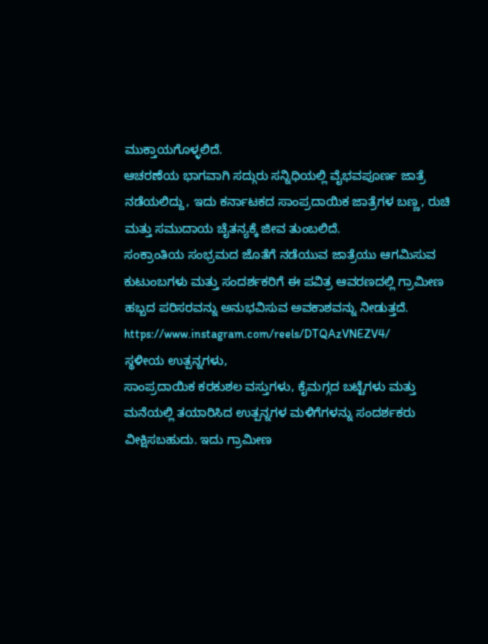ಮುಕ್ತಾಯಗೊಳ್ಳಲಿದೆ.
ಆಚರಣೆಯ ಭಾಗವಾಗಿ ಸದ್ಗುರು ಸನ್ನಿಧಿಯಲ್ಲಿ ವೈಭವಪೂರ್ಣ ಜಾತ್ರೆ ನಡೆಯಲಿದ್ದು, ಇದು ಕರ್ನಾಟಕದ ಸಾಂಪ್ರದಾಯಿಕ ಜಾತ್ರೆಗಳ ಬಣ್ಣ, ರುಚಿ ಮತ್ತು ಸಮುದಾಯ ಚೈತನ್ಯಕ್ಕೆ ಜೀವ ತುಂಬಲಿದೆ.
ಸಂಕ್ರಾಂತಿಯ ಸಂಭ್ರಮದ ಜೊತೆಗೆ ನಡೆಯುವ ಜಾತ್ರೆಯು ಆಗಮಿಸುವ ಕುಟುಂಬಗಳು ಮತ್ತು ಸಂದರ್ಶಕರಿಗೆ ಈ ಪವಿತ್ರ ಆವರಣದಲ್ಲಿ ಗ್ರಾಮೀಣ ಹಬ್ಬದ ಪರಿಸರವನ್ನು ಅನುಭವಿಸುವ ಅವಕಾಶವನ್ನು ನೀಡುತ್ತದೆ.
https://www.instagram.com/reels/DTQAzVNEZV4/
ಸ್ಥಳೀಯ ಉತ್ಪನ್ನಗಳು,
ಸಾಂಪ್ರದಾಯಿಕ ಕರಕುಶಲ ವಸ್ತುಗಳು, ಕೈಮಗ್ಗದ ಬಟ್ಟೆಗಳು ಮತ್ತು ಮನೆಯಲ್ಲಿ ತಯಾರಿಸಿದ ಉತ್ಪನ್ನಗಳ ಮಳಿಗೆಗಳನ್ನು ಸಂದರ್ಶಕರು ವೀಕ್ಷಿಸಬಹುದು. ಇದು ಗ್ರಾಮೀಣ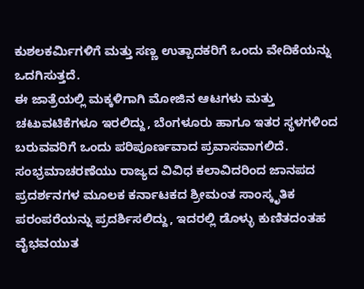ಕುಶಲಕರ್ಮಿಗಳಿಗೆ ಮತ್ತು ಸಣ್ಣ ಉತ್ಪಾದಕರಿಗೆ ಒಂದು ವೇದಿಕೆಯನ್ನು ಒದಗಿಸುತ್ತದೆ.
ಈ ಜಾತ್ರೆಯಲ್ಲಿ ಮಕ್ಕಳಿಗಾಗಿ ಮೋಜಿನ ಆಟಗಳು ಮತ್ತು ಚಟುವಟಿಕೆಗಳೂ ಇರಲಿದ್ದು, ಬೆಂಗಳೂರು ಹಾಗೂ ಇತರ ಸ್ಥಳಗಳಿಂದ ಬರುವವರಿಗೆ ಒಂದು ಪರಿಪೂರ್ಣವಾದ ಪ್ರವಾಸವಾಗಲಿದೆ.
ಸಂಭ್ರಮಾಚರಣೆಯು ರಾಜ್ಯದ ವಿವಿಧ ಕಲಾವಿದರಿಂದ ಜಾನಪದ ಪ್ರದರ್ಶನಗಳ ಮೂಲಕ ಕರ್ನಾಟಕದ ಶ್ರೀಮಂತ ಸಾಂಸ್ಕೃತಿಕ ಪರಂಪರೆಯನ್ನು ಪ್ರದರ್ಶಿಸಲಿದ್ದು, ಇದರಲ್ಲಿ ಡೊಳ್ಳು ಕುಣಿತದಂತಹ ವೈಭವಯುತ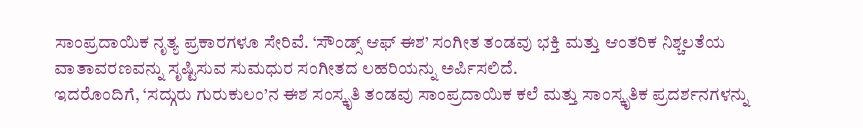ಸಾಂಪ್ರದಾಯಿಕ ನೃತ್ಯ ಪ್ರಕಾರಗಳೂ ಸೇರಿವೆ. ‘ಸೌಂಡ್ಸ್ ಆಫ್ ಈಶ’ ಸಂಗೀತ ತಂಡವು ಭಕ್ತಿ ಮತ್ತು ಆಂತರಿಕ ನಿಶ್ಚಲತೆಯ ವಾತಾವರಣವನ್ನು ಸೃಷ್ಟಿಸುವ ಸುಮಧುರ ಸಂಗೀತದ ಲಹರಿಯನ್ನು ಅರ್ಪಿಸಲಿದೆ.
ಇದರೊಂದಿಗೆ, ‘ಸದ್ಗುರು ಗುರುಕುಲಂ’ನ ಈಶ ಸಂಸ್ಕೃತಿ ತಂಡವು ಸಾಂಪ್ರದಾಯಿಕ ಕಲೆ ಮತ್ತು ಸಾಂಸ್ಕೃತಿಕ ಪ್ರದರ್ಶನಗಳನ್ನು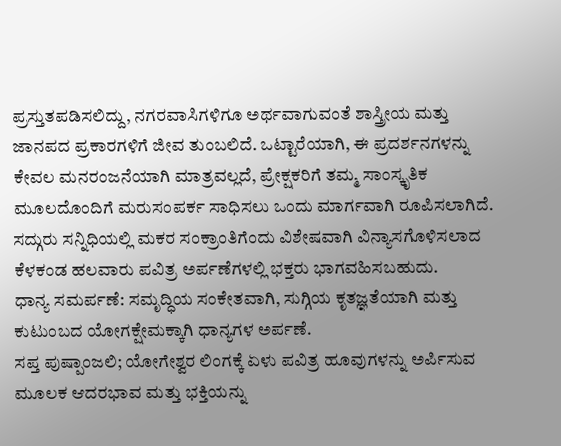ಪ್ರಸ್ತುತಪಡಿಸಲಿದ್ದು, ನಗರವಾಸಿಗಳಿಗೂ ಅರ್ಥವಾಗುವಂತೆ ಶಾಸ್ತ್ರೀಯ ಮತ್ತು ಜಾನಪದ ಪ್ರಕಾರಗಳಿಗೆ ಜೀವ ತುಂಬಲಿದೆ. ಒಟ್ಟಾರೆಯಾಗಿ, ಈ ಪ್ರದರ್ಶನಗಳನ್ನು ಕೇವಲ ಮನರಂಜನೆಯಾಗಿ ಮಾತ್ರವಲ್ಲದೆ, ಪ್ರೇಕ್ಷಕರಿಗೆ ತಮ್ಮ ಸಾಂಸ್ಕೃತಿಕ ಮೂಲದೊಂದಿಗೆ ಮರುಸಂಪರ್ಕ ಸಾಧಿಸಲು ಒಂದು ಮಾರ್ಗವಾಗಿ ರೂಪಿಸಲಾಗಿದೆ.
ಸದ್ಗುರು ಸನ್ನಿಧಿಯಲ್ಲಿ ಮಕರ ಸಂಕ್ರಾಂತಿಗೆಂದು ವಿಶೇಷವಾಗಿ ವಿನ್ಯಾಸಗೊಳಿಸಲಾದ ಕೆಳಕಂಡ ಹಲವಾರು ಪವಿತ್ರ ಅರ್ಪಣೆಗಳಲ್ಲಿ ಭಕ್ತರು ಭಾಗವಹಿಸಬಹುದು.
ಧಾನ್ಯ ಸಮರ್ಪಣೆ: ಸಮೃದ್ಧಿಯ ಸಂಕೇತವಾಗಿ, ಸುಗ್ಗಿಯ ಕೃತಜ್ಞತೆಯಾಗಿ ಮತ್ತು ಕುಟುಂಬದ ಯೋಗಕ್ಷೇಮಕ್ಕಾಗಿ ಧಾನ್ಯಗಳ ಅರ್ಪಣೆ.
ಸಪ್ತ ಪುಷ್ಪಾಂಜಲಿ; ಯೋಗೇಶ್ವರ ಲಿಂಗಕ್ಕೆ ಏಳು ಪವಿತ್ರ ಹೂವುಗಳನ್ನು ಅರ್ಪಿಸುವ ಮೂಲಕ ಆದರಭಾವ ಮತ್ತು ಭಕ್ತಿಯನ್ನು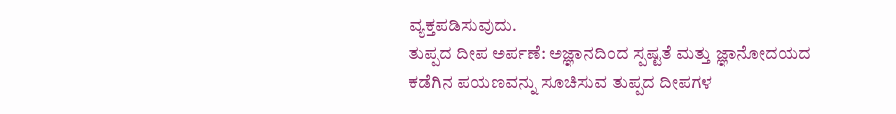ವ್ಯಕ್ತಪಡಿಸುವುದು.
ತುಪ್ಪದ ದೀಪ ಅರ್ಪಣೆ: ಅಜ್ಞಾನದಿಂದ ಸ್ಪಷ್ಟತೆ ಮತ್ತು ಜ್ಞಾನೋದಯದ ಕಡೆಗಿನ ಪಯಣವನ್ನು ಸೂಚಿಸುವ ತುಪ್ಪದ ದೀಪಗಳ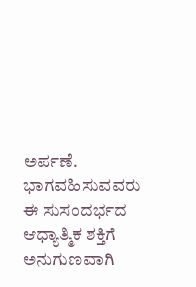ಅರ್ಪಣೆ.
ಭಾಗವಹಿಸುವವರು ಈ ಸುಸಂದರ್ಭದ ಆಧ್ಯಾತ್ಮಿಕ ಶಕ್ತಿಗೆ ಅನುಗುಣವಾಗಿ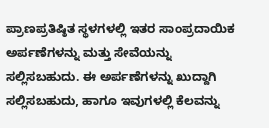ಪ್ರಾಣಪ್ರತಿಷ್ಠಿತ ಸ್ಥಳಗಳಲ್ಲಿ ಇತರ ಸಾಂಪ್ರದಾಯಿಕ ಅರ್ಪಣೆಗಳನ್ನು ಮತ್ತು ಸೇವೆಯನ್ನು ಸಲ್ಲಿಸಬಹುದು. ಈ ಅರ್ಪಣೆಗಳನ್ನು ಖುದ್ದಾಗಿ ಸಲ್ಲಿಸಬಹುದು, ಹಾಗೂ ಇವುಗಳಲ್ಲಿ ಕೆಲವನ್ನು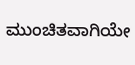ಮುಂಚಿತವಾಗಿಯೇ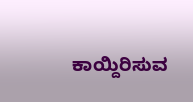ಕಾಯ್ದಿರಿಸುವ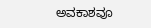ಅವಕಾಶವೂ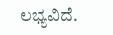ಲಭ್ಯವಿದೆ.